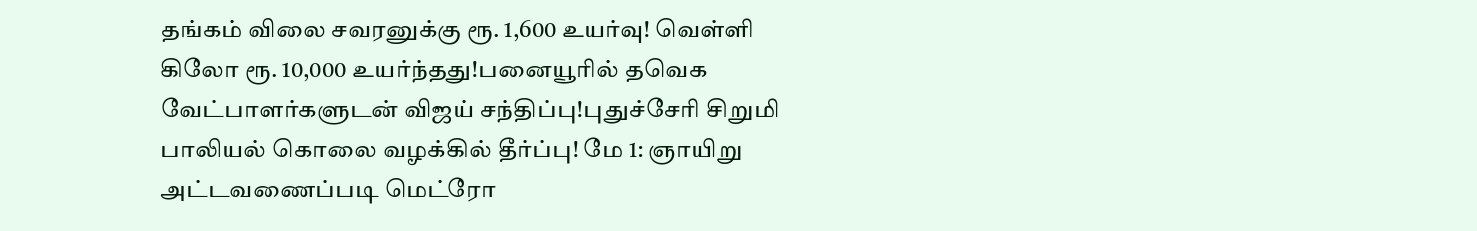தங்கம் விலை சவரனுக்கு ரூ. 1,600 உயர்வு! வெள்ளி கிலோ ரூ. 10,000 உயர்ந்தது!பனையூரில் தவெக வேட்பாளர்களுடன் விஜய் சந்திப்பு!புதுச்சேரி சிறுமி பாலியல் கொலை வழக்கில் தீர்ப்பு! மே 1: ஞாயிறு அட்டவணைப்படி மெட்ரோ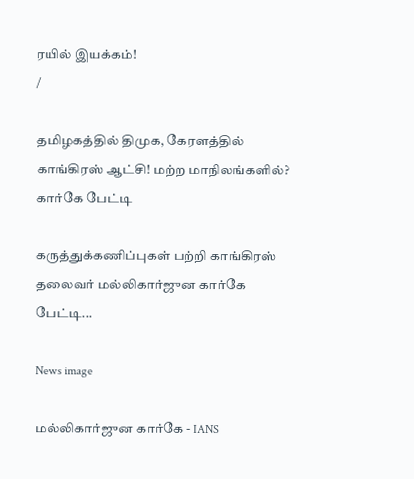ரயில் இயக்கம்!
/

தமிழகத்தில் திமுக, கேரளத்தில் காங்கிரஸ் ஆட்சி! மற்ற மாநிலங்களில்? கார்கே பேட்டி

கருத்துக்கணிப்புகள் பற்றி காங்கிரஸ் தலைவர் மல்லிகார்ஜுன கார்கே பேட்டி...

News image

மல்லிகார்ஜுன கார்கே - IANS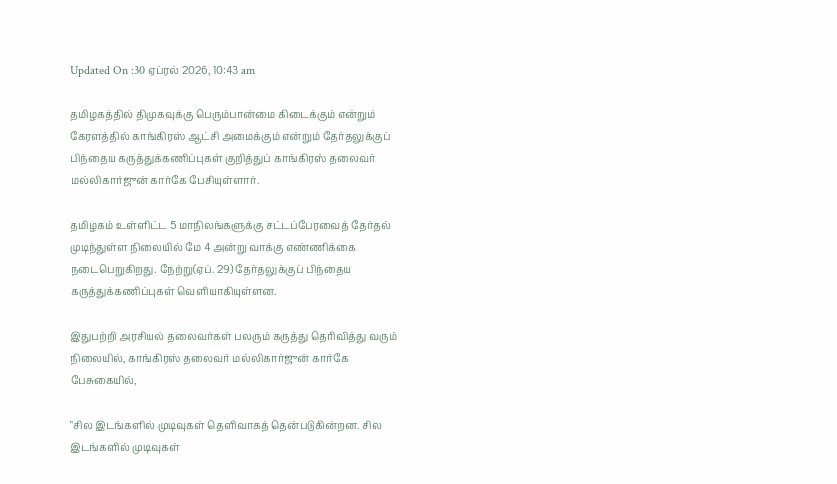Updated On :30 ஏப்ரல் 2026, 10:43 am

தமிழகத்தில் திமுகவுக்கு பெரும்பான்மை கிடைக்கும் என்றும் கேரளத்தில் காங்கிரஸ் ஆட்சி அமைக்கும் என்றும் தேர்தலுக்குப் பிந்தைய கருத்துக்கணிப்புகள் குறித்துப் காங்கிரஸ் தலைவர் மல்லிகார்ஜுன் கார்கே பேசியுள்ளார்.

தமிழகம் உள்ளிட்ட 5 மாநிலங்களுக்கு சட்டப்பேரவைத் தேர்தல் முடிந்துள்ள நிலையில் மே 4 அன்று வாக்கு எண்ணிக்கை நடைபெறுகிறது. நேற்று(ஏப். 29) தேர்தலுக்குப் பிந்தைய கருத்துக்கணிப்புகள் வெளியாகியுள்ளன.

இதுபற்றி அரசியல் தலைவர்கள் பலரும் கருத்து தெரிவித்து வரும் நிலையில், காங்கிரஸ் தலைவர் மல்லிகார்ஜுன் கார்கே பேசுகையில்,

"சில இடங்களில் முடிவுகள் தெளிவாகத் தென்படுகின்றன. சில இடங்களில் முடிவுகள்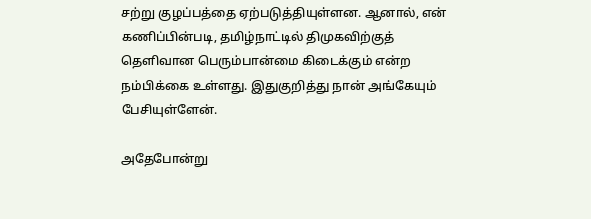சற்று குழப்பத்தை ஏற்படுத்தியுள்ளன. ஆனால், என் கணிப்பின்படி, தமிழ்நாட்டில் திமுகவிற்குத் தெளிவான பெரும்பான்மை கிடைக்கும் என்ற நம்பிக்கை உள்ளது. இதுகுறித்து நான் அங்கேயும் பேசியுள்ளேன்.

அதேபோன்று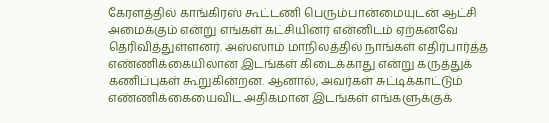கேரளத்தில் காங்கிரஸ் கூட்டணி பெரும்பான்மையுடன் ஆட்சி அமைக்கும் என்று எங்கள் கட்சியினர் என்னிடம் ஏற்கனவே தெரிவித்துள்ளனர். அஸ்ஸாம் மாநிலத்தில் நாங்கள் எதிர்பார்த்த எண்ணிக்கையிலான இடங்கள் கிடைக்காது என்று கருத்துக் கணிப்புகள் கூறுகின்றன. ஆனால், அவர்கள் சுட்டிக்காட்டும் எண்ணிக்கையைவிட அதிகமான இடங்கள் எங்களுக்குக்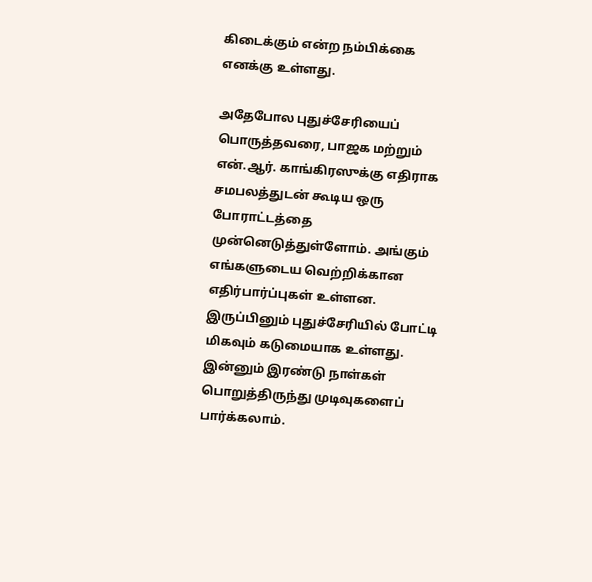கிடைக்கும் என்ற நம்பிக்கை எனக்கு உள்ளது.

அதேபோல புதுச்சேரியைப் பொருத்தவரை, பாஜக மற்றும் என்.ஆர். காங்கிரஸுக்கு எதிராக சமபலத்துடன் கூடிய ஒரு போராட்டத்தை முன்னெடுத்துள்ளோம். அங்கும் எங்களுடைய வெற்றிக்கான எதிர்பார்ப்புகள் உள்ளன. இருப்பினும் புதுச்சேரியில் போட்டி மிகவும் கடுமையாக உள்ளது. இன்னும் இரண்டு நாள்கள் பொறுத்திருந்து முடிவுகளைப் பார்க்கலாம்.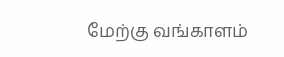மேற்கு வங்காளம்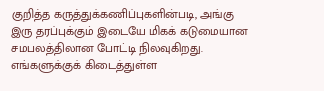குறித்த கருத்துக்கணிப்புகளின்படி, அங்கு இரு தரப்புக்கும் இடையே மிகக் கடுமையான சமபலத்திலான போட்டி நிலவுகிறது. எங்களுக்குக் கிடைத்துள்ள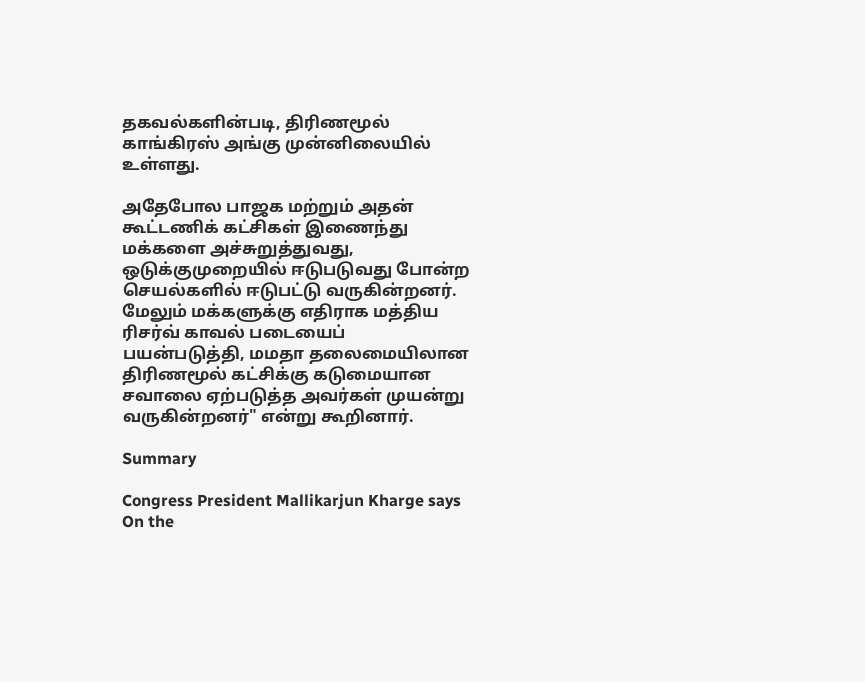தகவல்களின்படி, திரிணமூல் காங்கிரஸ் அங்கு முன்னிலையில் உள்ளது.

அதேபோல பாஜக மற்றும் அதன் கூட்டணிக் கட்சிகள் இணைந்து மக்களை அச்சுறுத்துவது, ஒடுக்குமுறையில் ஈடுபடுவது போன்ற செயல்களில் ஈடுபட்டு வருகின்றனர். மேலும் மக்களுக்கு எதிராக மத்திய ரிசர்வ் காவல் படையைப் பயன்படுத்தி, மமதா தலைமையிலான திரிணமூல் கட்சிக்கு கடுமையான சவாலை ஏற்படுத்த அவர்கள் முயன்று வருகின்றனர்" என்று கூறினார்.

Summary

Congress President Mallikarjun Kharge says On the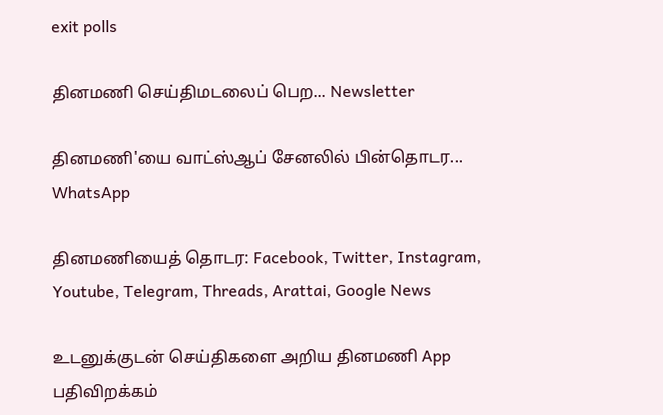exit polls

தினமணி செய்திமடலைப் பெற... Newsletter

தினமணி'யை வாட்ஸ்ஆப் சேனலில் பின்தொடர... WhatsApp

தினமணியைத் தொடர: Facebook, Twitter, Instagram, Youtube, Telegram, Threads, Arattai, Google News

உடனுக்குடன் செய்திகளை அறிய தினமணி App பதிவிறக்கம்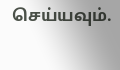செய்யவும்.